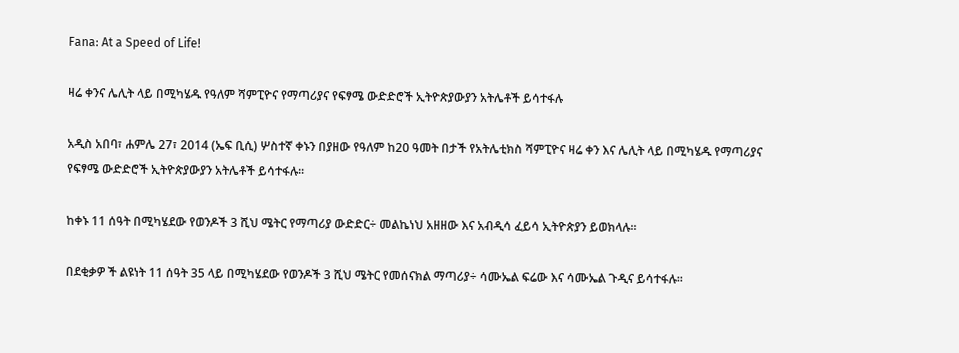Fana: At a Speed of Life!

ዛሬ ቀንና ሌሊት ላይ በሚካሄዱ የዓለም ሻምፒዮና የማጣሪያና የፍፃሜ ውድድሮች ኢትዮጵያውያን አትሌቶች ይሳተፋሉ

አዲስ አበባ፣ ሐምሌ 27፣ 2014 (ኤፍ ቢሲ) ሦስተኛ ቀኑን በያዘው የዓለም ከ20 ዓመት በታች የአትሌቲክስ ሻምፒዮና ዛሬ ቀን እና ሌሊት ላይ በሚካሄዱ የማጣሪያና የፍፃሜ ውድድሮች ኢትዮጵያውያን አትሌቶች ይሳተፋሉ፡፡

ከቀኑ 11 ሰዓት በሚካሄደው የወንዶች 3 ሺህ ሜትር የማጣሪያ ውድድር÷ መልኬነህ አዘዘው እና አብዲሳ ፈይሳ ኢትዮጵያን ይወክላሉ፡፡

በደቂቃዎ ች ልዩነት 11 ሰዓት 35 ላይ በሚካሄደው የወንዶች 3 ሺህ ሜትር የመሰናክል ማጣሪያ÷ ሳሙኤል ፍሬው እና ሳሙኤል ጉዲና ይሳተፋሉ፡፡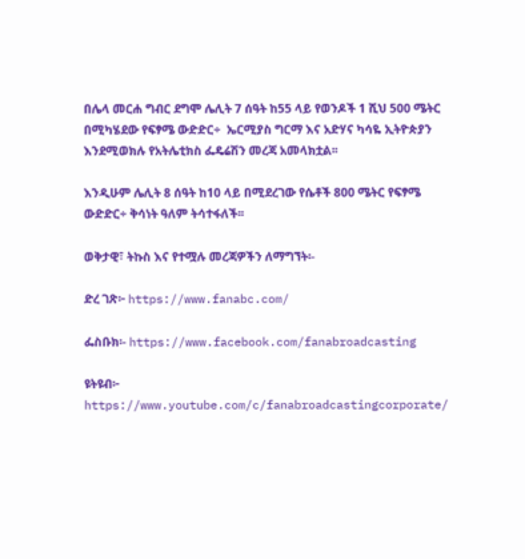በሌላ መርሐ ግብር ደግሞ ሌሊት 7 ሰዓት ከ55 ላይ የወንዶች 1 ሺህ 500 ሜትር በሚካሄደው የፍፃሜ ውድድር÷  ኤርሚያስ ግርማ እና አድሃና ካሳዬ ኢትዮጵያን እንደሚወክሉ የአትሌቲክስ ፌዴሬሽን መረጃ አመላክቷል፡፡

እንዲሁም ሌሊት 8 ሰዓት ከ10 ላይ በሚደረገው የሴቶች 800 ሜትር የፍፃሜ ውድድር÷ ቅሳነት ዓለም ትሳተፋለች፡፡

ወቅታዊ፣ ትኩስ እና የተሟሉ መረጃዎችን ለማግኘት፡-

ድረ ገጽ፦ https://www.fanabc.com/

ፌስቡክ፡- https://www.facebook.com/fanabroadcasting

ዩትዩብ፦ https://www.youtube.com/c/fanabroadcastingcorporate/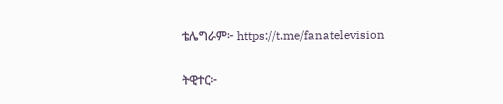ቴሌግራም፦ https://t.me/fanatelevision

ትዊተር፦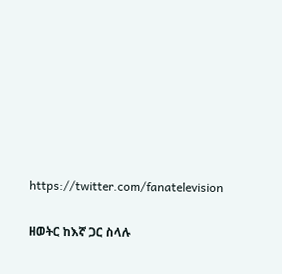https://twitter.com/fanatelevision

ዘወትር ከእኛ ጋር ስላሉ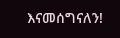እናመሰግናለን!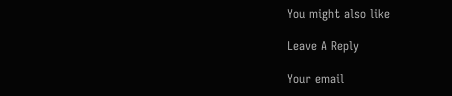You might also like

Leave A Reply

Your email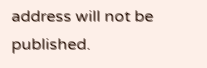address will not be published.